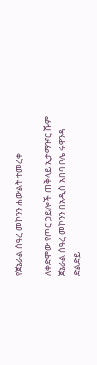የጀኔራል ሰዓረ መኮንን ሐውልት ተመረቀ

ለቀድሞው የጦር ኃይሎች ጠቅላይ ኢታማዦር ሹም ጀኔራል ሰዓረ መኮንን በአዲስ አበባ ቦሌ ሩዋንዳ ድልድይ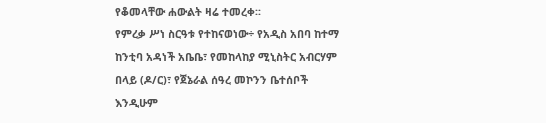የቆመላቸው ሐውልት ዛሬ ተመረቀ፡፡
የምረቃ ሥነ ስርዓቱ የተከናወነው÷ የአዲስ አበባ ከተማ ከንቲባ አዳነች አቤቤ፣ የመከላከያ ሚኒስትር አብርሃም በላይ (ዶ/ር)፣ የጀኔራል ሰዓረ መኮንን ቤተሰቦች እንዲሁም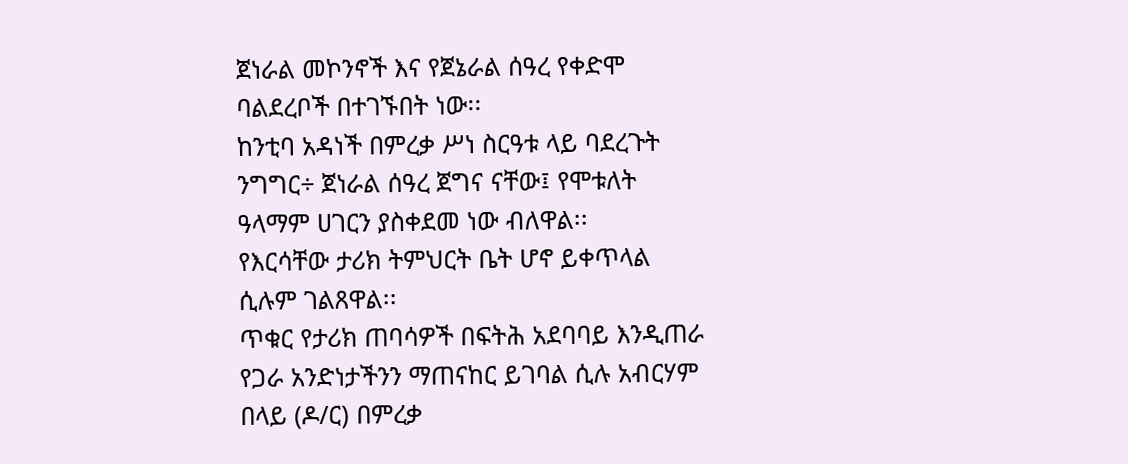ጀነራል መኮንኖች እና የጀኔራል ሰዓረ የቀድሞ ባልደረቦች በተገኙበት ነው፡፡
ከንቲባ አዳነች በምረቃ ሥነ ስርዓቱ ላይ ባደረጉት ንግግር÷ ጀነራል ሰዓረ ጀግና ናቸው፤ የሞቱለት ዓላማም ሀገርን ያስቀደመ ነው ብለዋል፡፡
የእርሳቸው ታሪክ ትምህርት ቤት ሆኖ ይቀጥላል ሲሉም ገልጸዋል፡፡
ጥቁር የታሪክ ጠባሳዎች በፍትሕ አደባባይ እንዲጠራ የጋራ አንድነታችንን ማጠናከር ይገባል ሲሉ አብርሃም በላይ (ዶ/ር) በምረቃ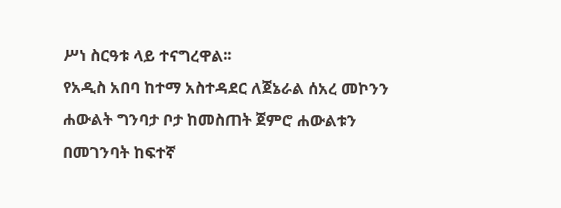ሥነ ስርዓቱ ላይ ተናግረዋል፡፡
የአዲስ አበባ ከተማ አስተዳደር ለጀኔራል ሰአረ መኮንን ሐውልት ግንባታ ቦታ ከመስጠት ጀምሮ ሐውልቱን በመገንባት ከፍተኛ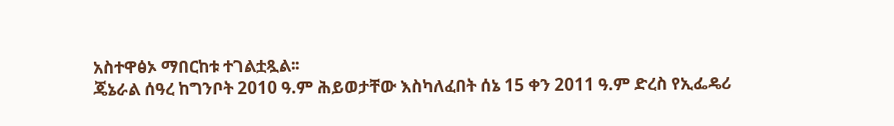አስተዋፅኦ ማበርከቱ ተገልቷጿል፡፡
ጄኔራል ሰዓረ ከግንቦት 2010 ዓ.ም ሕይወታቸው እስካለፈበት ሰኔ 15 ቀን 2011 ዓ.ም ድረስ የኢፌዴሪ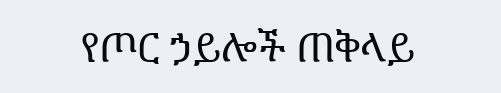የጦር ኃይሎች ጠቅላይ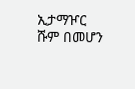ኢታማዦር ሹም በመሆን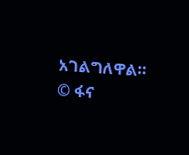አገልግለዋል።
© ፋና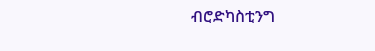ብሮድካስቲንግ